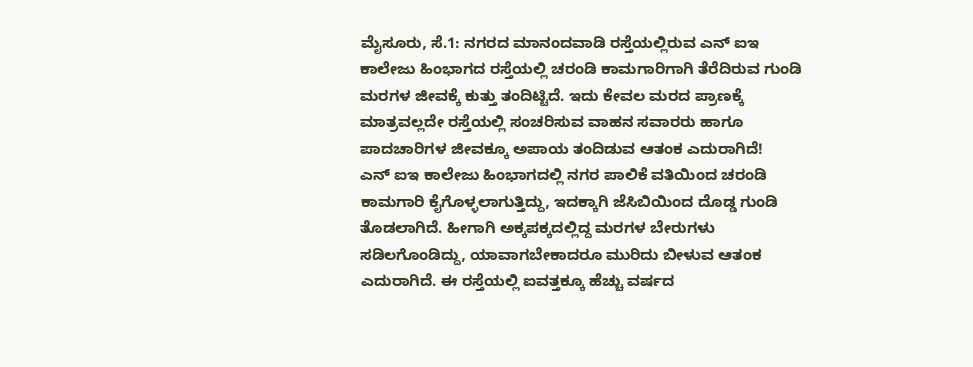ಮೈಸೂರು, ಸೆ.1: ನಗರದ ಮಾನಂದವಾಡಿ ರಸ್ತೆಯಲ್ಲಿರುವ ಎನ್ ಐಇ ಕಾಲೇಜು ಹಿಂಭಾಗದ ರಸ್ತೆಯಲ್ಲಿ ಚರಂಡಿ ಕಾಮಗಾರಿಗಾಗಿ ತೆರೆದಿರುವ ಗುಂಡಿ ಮರಗಳ ಜೀವಕ್ಕೆ ಕುತ್ತು ತಂದಿಟ್ಟಿದೆ. ಇದು ಕೇವಲ ಮರದ ಪ್ರಾಣಕ್ಕೆ ಮಾತ್ರವಲ್ಲದೇ ರಸ್ತೆಯಲ್ಲಿ ಸಂಚರಿಸುವ ವಾಹನ ಸವಾರರು ಹಾಗೂ ಪಾದಚಾರಿಗಳ ಜೀವಕ್ಕೂ ಅಪಾಯ ತಂದಿಡುವ ಆತಂಕ ಎದುರಾಗಿದೆ!
ಎನ್ ಐಇ ಕಾಲೇಜು ಹಿಂಭಾಗದಲ್ಲಿ ನಗರ ಪಾಲಿಕೆ ವತಿಯಿಂದ ಚರಂಡಿ ಕಾಮಗಾರಿ ಕೈಗೊಳ್ಳಲಾಗುತ್ತಿದ್ದು, ಇದಕ್ಕಾಗಿ ಜೆಸಿಬಿಯಿಂದ ದೊಡ್ಡ ಗುಂಡಿ ತೊಡಲಾಗಿದೆ. ಹೀಗಾಗಿ ಅಕ್ಕಪಕ್ಕದಲ್ಲಿದ್ದ ಮರಗಳ ಬೇರುಗಳು ಸಡಿಲಗೊಂಡಿದ್ದು, ಯಾವಾಗಬೇಕಾದರೂ ಮುರಿದು ಬೀಳುವ ಆತಂಕ ಎದುರಾಗಿದೆ. ಈ ರಸ್ತೆಯಲ್ಲಿ ಐವತ್ತಕ್ಕೂ ಹೆಚ್ಚು ವರ್ಷದ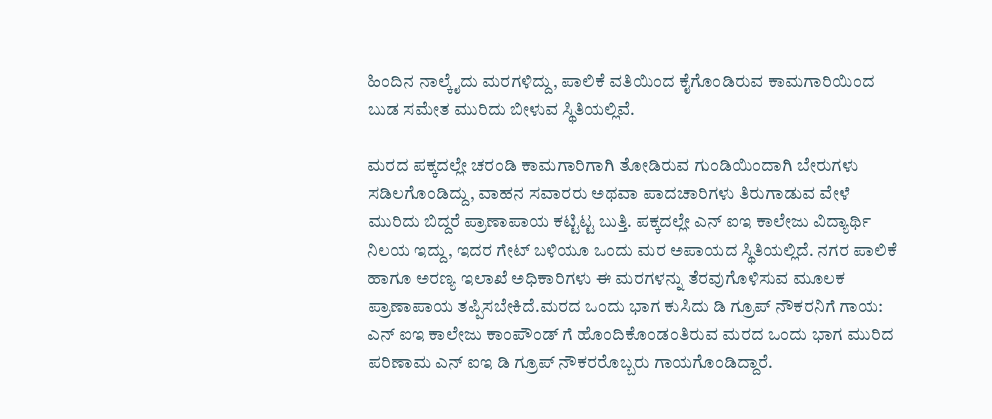ಹಿಂದಿನ ನಾಲ್ಕೈದು ಮರಗಳಿದ್ದು, ಪಾಲಿಕೆ ವತಿಯಿಂದ ಕೈಗೊಂಡಿರುವ ಕಾಮಗಾರಿಯಿಂದ ಬುಡ ಸಮೇತ ಮುರಿದು ಬೀಳುವ ಸ್ಥಿತಿಯಲ್ಲಿವೆ.

ಮರದ ಪಕ್ಕದಲ್ಲೇ ಚರಂಡಿ ಕಾಮಗಾರಿಗಾಗಿ ತೋಡಿರುವ ಗುಂಡಿಯಿಂದಾಗಿ ಬೇರುಗಳು ಸಡಿಲಗೊಂಡಿದ್ದು, ವಾಹನ ಸವಾರರು ಅಥವಾ ಪಾದಚಾರಿಗಳು ತಿರುಗಾಡುವ ವೇಳೆ ಮುರಿದು ಬಿದ್ದರೆ ಪ್ರಾಣಾಪಾಯ ಕಟ್ಟಿಟ್ಟ ಬುತ್ತಿ. ಪಕ್ಕದಲ್ಲೇ ಎನ್ ಐಇ ಕಾಲೇಜು ವಿದ್ಯಾರ್ಥಿ ನಿಲಯ ಇದ್ದು, ಇದರ ಗೇಟ್ ಬಳಿಯೂ ಒಂದು ಮರ ಅಪಾಯದ ಸ್ಥಿತಿಯಲ್ಲಿದೆ. ನಗರ ಪಾಲಿಕೆ ಹಾಗೂ ಅರಣ್ಯ ಇಲಾಖೆ ಅಧಿಕಾರಿಗಳು ಈ ಮರಗಳನ್ನು ತೆರವುಗೊಳಿಸುವ ಮೂಲಕ ಪ್ರಾಣಾಪಾಯ ತಪ್ಪಿಸಬೇಕಿದೆ.ಮರದ ಒಂದು ಭಾಗ ಕುಸಿದು ಡಿ ಗ್ರೂಪ್ ನೌಕರನಿಗೆ ಗಾಯ:
ಎನ್ ಐಇ ಕಾಲೇಜು ಕಾಂಪೌಂಡ್ ಗೆ ಹೊಂದಿಕೊಂಡಂತಿರುವ ಮರದ ಒಂದು ಭಾಗ ಮುರಿದ ಪರಿಣಾಮ ಎನ್ ಐಇ ಡಿ ಗ್ರೂಪ್ ನೌಕರರೊಬ್ಬರು ಗಾಯಗೊಂಡಿದ್ದಾರೆ.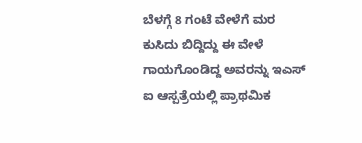ಬೆಳಗ್ಗೆ 8 ಗಂಟೆ ವೇಳೆಗೆ ಮರ ಕುಸಿದು ಬಿದ್ದಿದ್ದು ಈ ವೇಳೆ ಗಾಯಗೊಂಡಿದ್ದ ಅವರನ್ನು ಇಎಸ್ ಐ ಆಸ್ಪತ್ರೆಯಲ್ಲಿ ಪ್ರಾಥಮಿಕ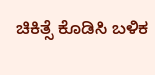ಚಿಕಿತ್ಸೆ ಕೊಡಿಸಿ ಬಳಿಕ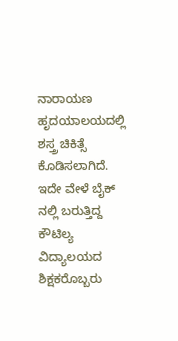ನಾರಾಯಣ ಹೃದಯಾಲಯದಲ್ಲಿ ಶಸ್ತ್ರ ಚಿಕಿತ್ಸೆ ಕೊಡಿಸಲಾಗಿದೆ. ಇದೇ ವೇಳೆ ಬೈಕ್ ನಲ್ಲಿ ಬರುತ್ತಿದ್ದ ಕೌಟಿಲ್ಯ ವಿದ್ಯಾಲಯದ ಶಿಕ್ಷಕರೊಬ್ಬರು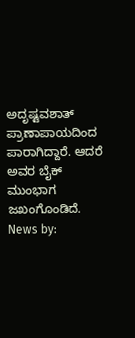ಅದೃಷ್ಟವಶಾತ್ ಪ್ರಾಣಾಪಾಯದಿಂದ ಪಾರಾಗಿದ್ದಾರೆ. ಆದರೆ ಅವರ ಬೈಕ್ ಮುಂಭಾಗ ಜಖಂಗೊಂಡಿದೆ.
News by: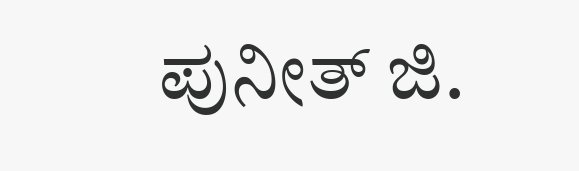ಪುನೀತ್ ಜಿ.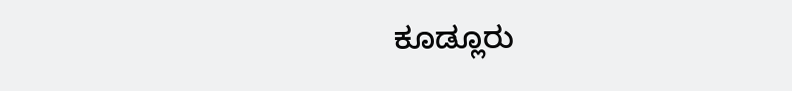ಕೂಡ್ಲೂರು